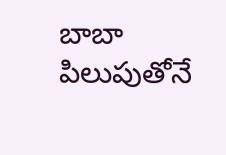బాబా పిలుపుతోనే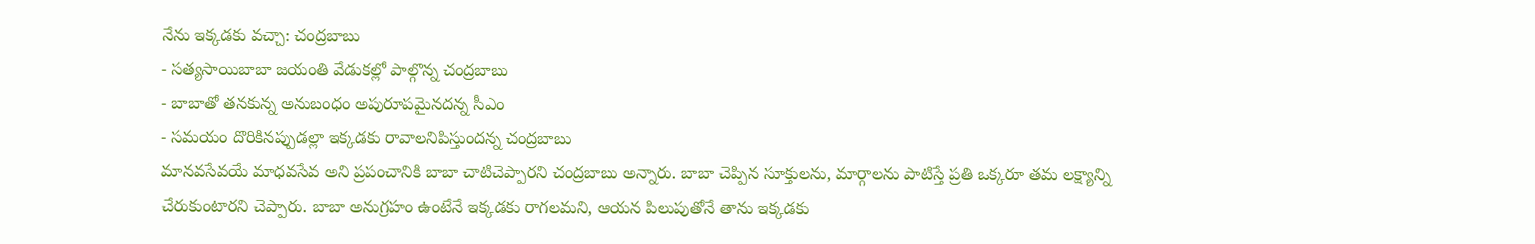నేను ఇక్కడకు వచ్చా: చంద్రబాబు
- సత్యసాయిబాబా జయంతి వేడుకల్లో పాల్గొన్న చంద్రబాబు
- బాబాతో తనకున్న అనుబంధం అపురూపమైనదన్న సీఎం
- సమయం దొరికినప్పుడల్లా ఇక్కడకు రావాలనిపిస్తుందన్న చంద్రబాబు
మానవసేవయే మాధవసేవ అని ప్రపంచానికి బాబా చాటిచెప్పారని చంద్రబాబు అన్నారు. బాబా చెప్పిన సూక్తులను, మార్గాలను పాటిస్తే ప్రతి ఒక్కరూ తమ లక్ష్యాన్ని చేరుకుంటారని చెప్పారు. బాబా అనుగ్రహం ఉంటేనే ఇక్కడకు రాగలమని, ఆయన పిలుపుతోనే తాను ఇక్కడకు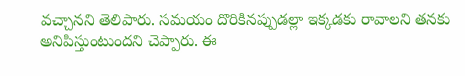వచ్చానని తెలిపారు. సమయం దొరికినప్పుడల్లా ఇక్కడకు రావాలని తనకు అనిపిస్తుంటుందని చెప్పారు. ఈ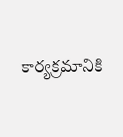కార్యక్రమానికి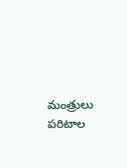మంత్రులు పరిటాల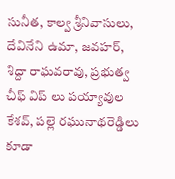సునీత, కాల్వ శ్రీనివాసులు, దేవినేని ఉమా, జవహర్, శిద్దా రాఘవరావు, ప్రభుత్వ చీఫ్ విప్ లు పయ్యావుల కేశవ్, పల్లె రఘునాథరెడ్డిలు కూడా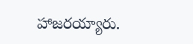హాజరయ్యారు.